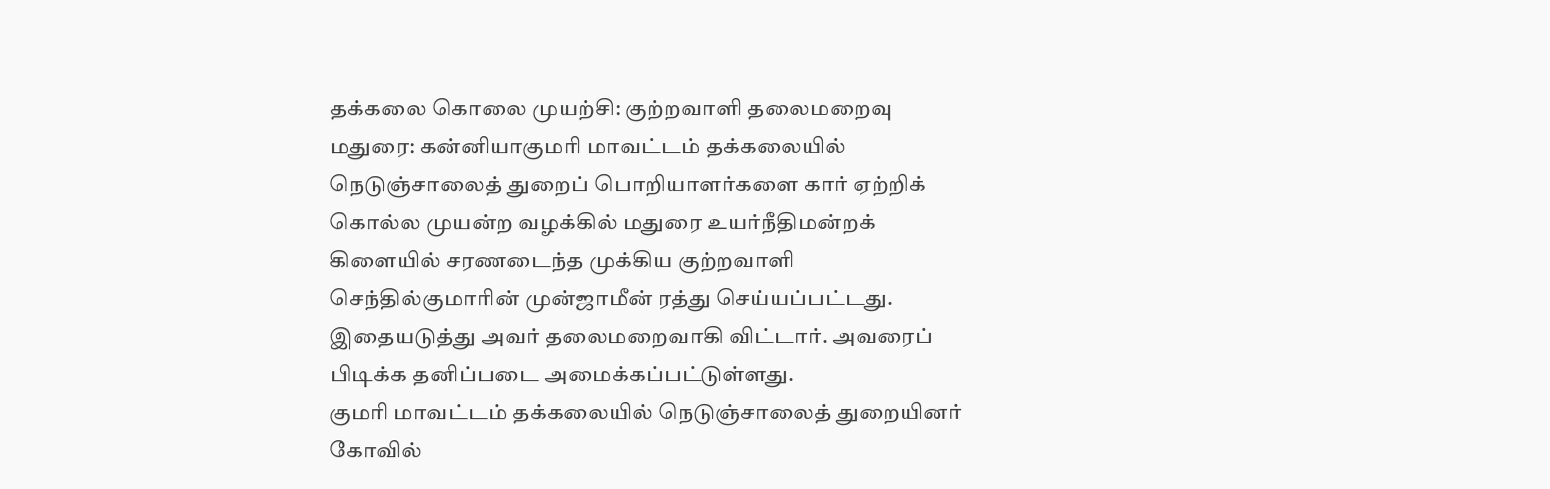தக்கலை கொலை முயற்சி: குற்றவாளி தலைமறைவு
மதுரை: கன்னியாகுமரி மாவட்டம் தக்கலையில் நெடுஞ்சாலைத் துறைப் பொறியாளர்களை கார் ஏற்றிக் கொல்ல முயன்ற வழக்கில் மதுரை உயர்நீதிமன்றக் கிளையில் சரணடைந்த முக்கிய குற்றவாளி செந்தில்குமாரின் முன்ஜாமீன் ரத்து செய்யப்பட்டது. இதையடுத்து அவர் தலைமறைவாகி விட்டார். அவரைப் பிடிக்க தனிப்படை அமைக்கப்பட்டுள்ளது.
குமரி மாவட்டம் தக்கலையில் நெடுஞ்சாலைத் துறையினர் கோவில்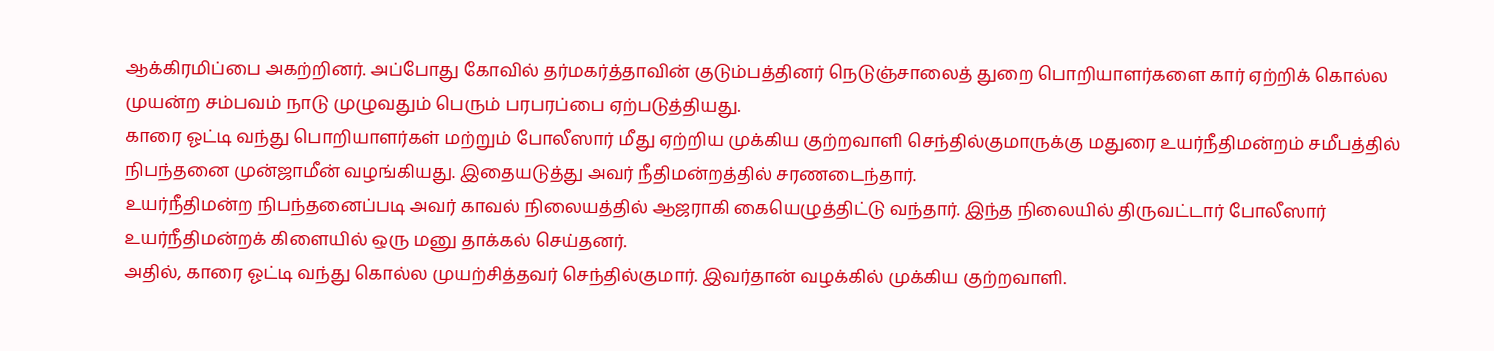ஆக்கிரமிப்பை அகற்றினர். அப்போது கோவில் தர்மகர்த்தாவின் குடும்பத்தினர் நெடுஞ்சாலைத் துறை பொறியாளர்களை கார் ஏற்றிக் கொல்ல முயன்ற சம்பவம் நாடு முழுவதும் பெரும் பரபரப்பை ஏற்படுத்தியது.
காரை ஓட்டி வந்து பொறியாளர்கள் மற்றும் போலீஸார் மீது ஏற்றிய முக்கிய குற்றவாளி செந்தில்குமாருக்கு மதுரை உயர்நீதிமன்றம் சமீபத்தில் நிபந்தனை முன்ஜாமீன் வழங்கியது. இதையடுத்து அவர் நீதிமன்றத்தில் சரணடைந்தார்.
உயர்நீதிமன்ற நிபந்தனைப்படி அவர் காவல் நிலையத்தில் ஆஜராகி கையெழுத்திட்டு வந்தார். இந்த நிலையில் திருவட்டார் போலீஸார் உயர்நீதிமன்றக் கிளையில் ஒரு மனு தாக்கல் செய்தனர்.
அதில், காரை ஓட்டி வந்து கொல்ல முயற்சித்தவர் செந்தில்குமார். இவர்தான் வழக்கில் முக்கிய குற்றவாளி.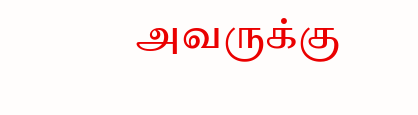அவருக்கு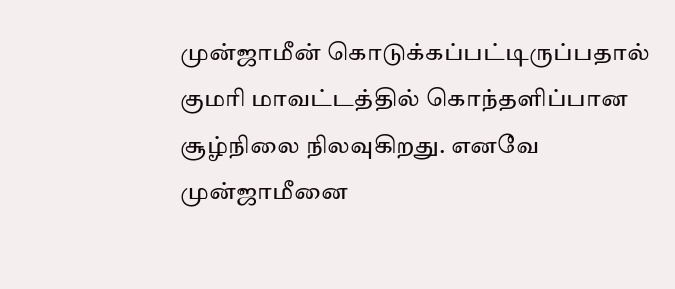முன்ஜாமீன் கொடுக்கப்பட்டிருப்பதால் குமரி மாவட்டத்தில் கொந்தளிப்பான சூழ்நிலை நிலவுகிறது. எனவே முன்ஜாமீனை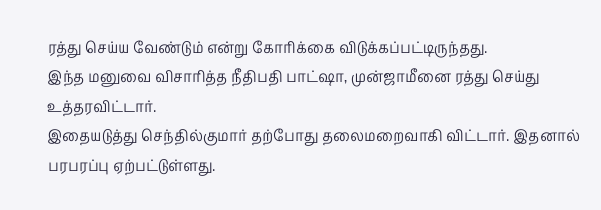ரத்து செய்ய வேண்டும் என்று கோரிக்கை விடுக்கப்பட்டிருந்தது.
இந்த மனுவை விசாரித்த நீதிபதி பாட்ஷா, முன்ஜாமீனை ரத்து செய்து உத்தரவிட்டார்.
இதையடுத்து செந்தில்குமார் தற்போது தலைமறைவாகி விட்டார். இதனால் பரபரப்பு ஏற்பட்டுள்ளது.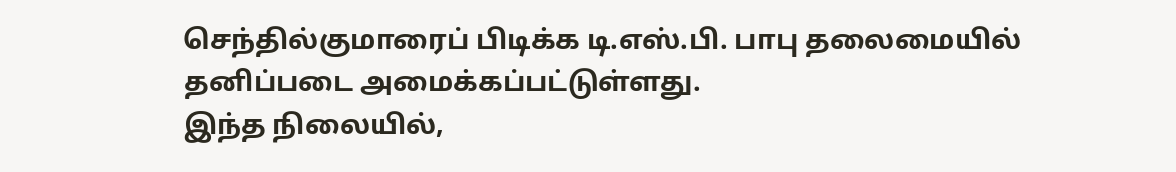செந்தில்குமாரைப் பிடிக்க டி.எஸ்.பி. பாபு தலைமையில் தனிப்படை அமைக்கப்பட்டுள்ளது.
இந்த நிலையில்,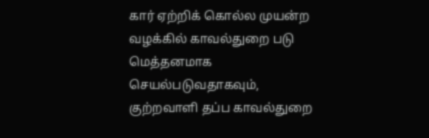கார் ஏற்றிக் கொல்ல முயன்ற வழக்கில் காவல்துறை படு மெத்தனமாக செயல்படுவதாகவும், குற்றவாளி தப்ப காவல்துறை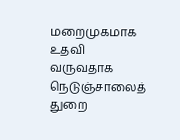மறைமுகமாக உதவி வருவதாக நெடுஞ்சாலைத் துறை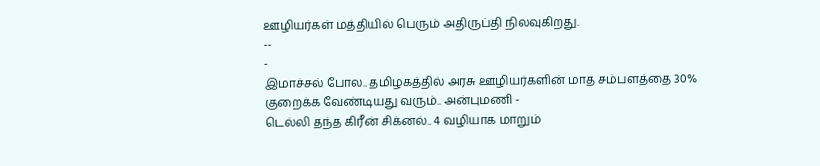ஊழியர்கள் மத்தியில் பெரும் அதிருப்தி நிலவுகிறது.
--
-
இமாச்சல் போல.. தமிழகத்தில் அரசு ஊழியர்களின் மாத சம்பளத்தை 30% குறைக்க வேண்டியது வரும்.. அன்புமணி -
டெல்லி தந்த கிரீன் சிக்னல்.. 4 வழியாக மாறும்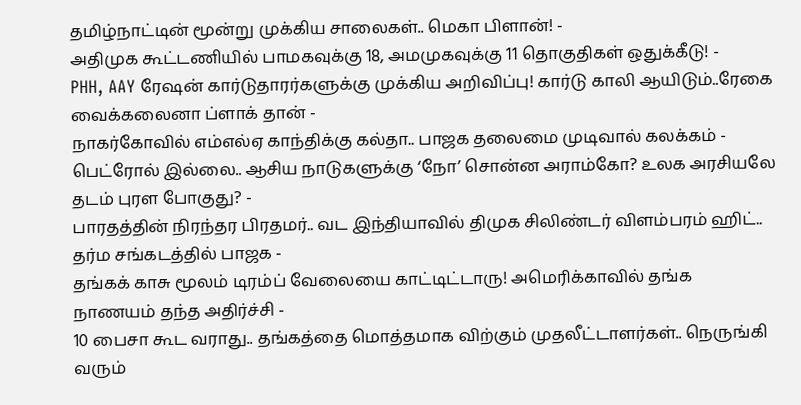தமிழ்நாட்டின் மூன்று முக்கிய சாலைகள்.. மெகா பிளான்! -
அதிமுக கூட்டணியில் பாமகவுக்கு 18, அமமுகவுக்கு 11 தொகுதிகள் ஒதுக்கீடு! -
PHH, AAY ரேஷன் கார்டுதாரர்களுக்கு முக்கிய அறிவிப்பு! கார்டு காலி ஆயிடும்..ரேகை வைக்கலைனா ப்ளாக் தான் -
நாகர்கோவில் எம்எல்ஏ காந்திக்கு கல்தா.. பாஜக தலைமை முடிவால் கலக்கம் -
பெட்ரோல் இல்லை.. ஆசிய நாடுகளுக்கு ‘நோ’ சொன்ன அராம்கோ? உலக அரசியலே தடம் புரள போகுது? -
பாரதத்தின் நிரந்தர பிரதமர்.. வட இந்தியாவில் திமுக சிலிண்டர் விளம்பரம் ஹிட்.. தர்ம சங்கடத்தில் பாஜக -
தங்கக் காசு மூலம் டிரம்ப் வேலையை காட்டிட்டாரு! அமெரிக்காவில் தங்க நாணயம் தந்த அதிர்ச்சி -
10 பைசா கூட வராது.. தங்கத்தை மொத்தமாக விற்கும் முதலீட்டாளர்கள்.. நெருங்கி வரும்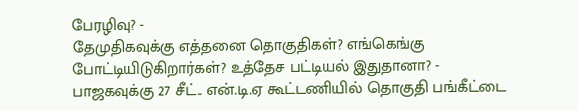பேரழிவு? -
தேமுதிகவுக்கு எத்தனை தொகுதிகள்? எங்கெங்கு போட்டியிடுகிறார்கள்? உத்தேச பட்டியல் இதுதானா? -
பாஜகவுக்கு 27 சீட்.. என்.டி.ஏ கூட்டணியில் தொகுதி பங்கீட்டை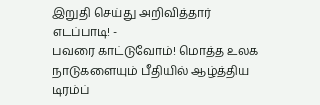இறுதி செய்து அறிவித்தார் எடப்பாடி! -
பவரை காட்டுவோம்! மொத்த உலக நாடுகளையும் பீதியில் ஆழ்த்திய டிரம்ப்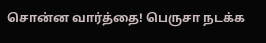சொன்ன வார்த்தை! பெருசா நடக்க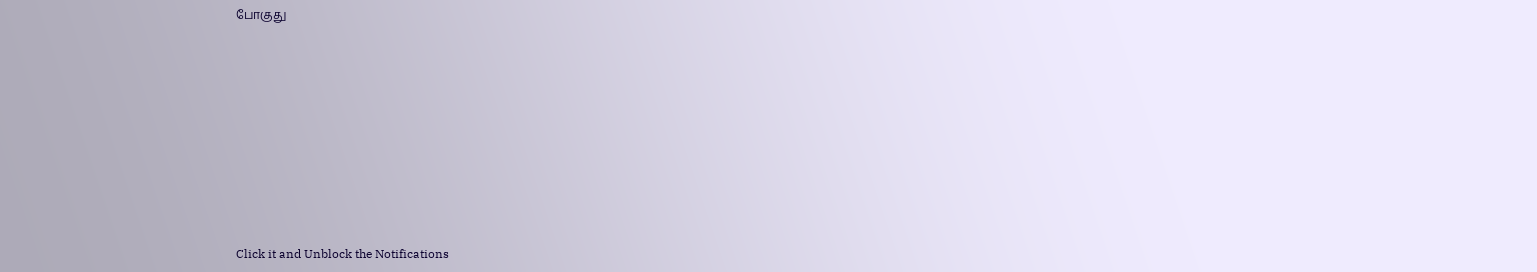போகுது












Click it and Unblock the Notifications